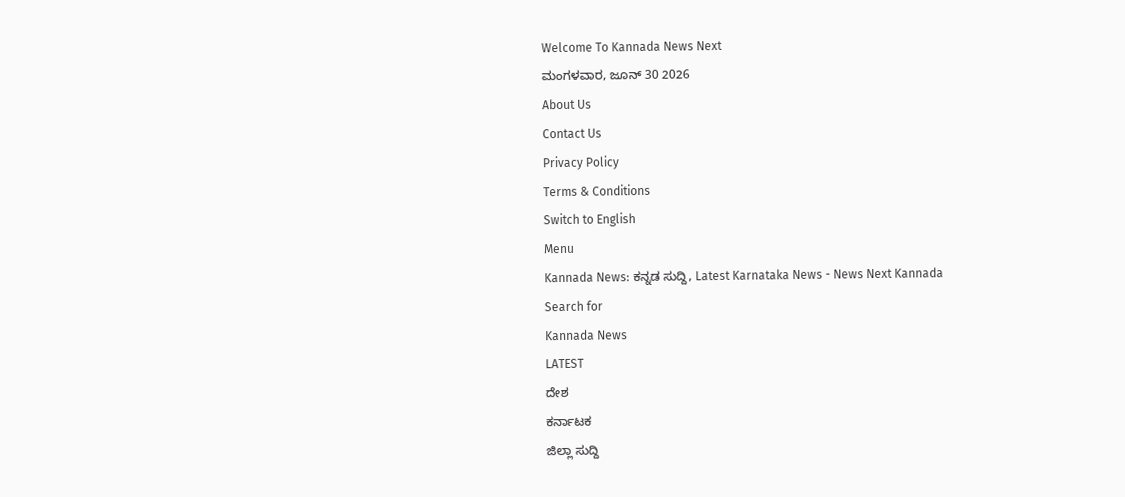Welcome To Kannada News Next
ಮಂಗಳವಾರ, ಜೂನ್ 30 2026
About Us
Contact Us
Privacy Policy
Terms & Conditions
Switch to English
Menu
Kannada News: ಕನ್ನಡ ಸುದ್ದಿ, Latest Karnataka News - News Next Kannada
Search for
Kannada News
LATEST
ದೇಶ
ಕರ್ನಾಟಕ
ಜಿಲ್ಲಾ ಸುದ್ದಿ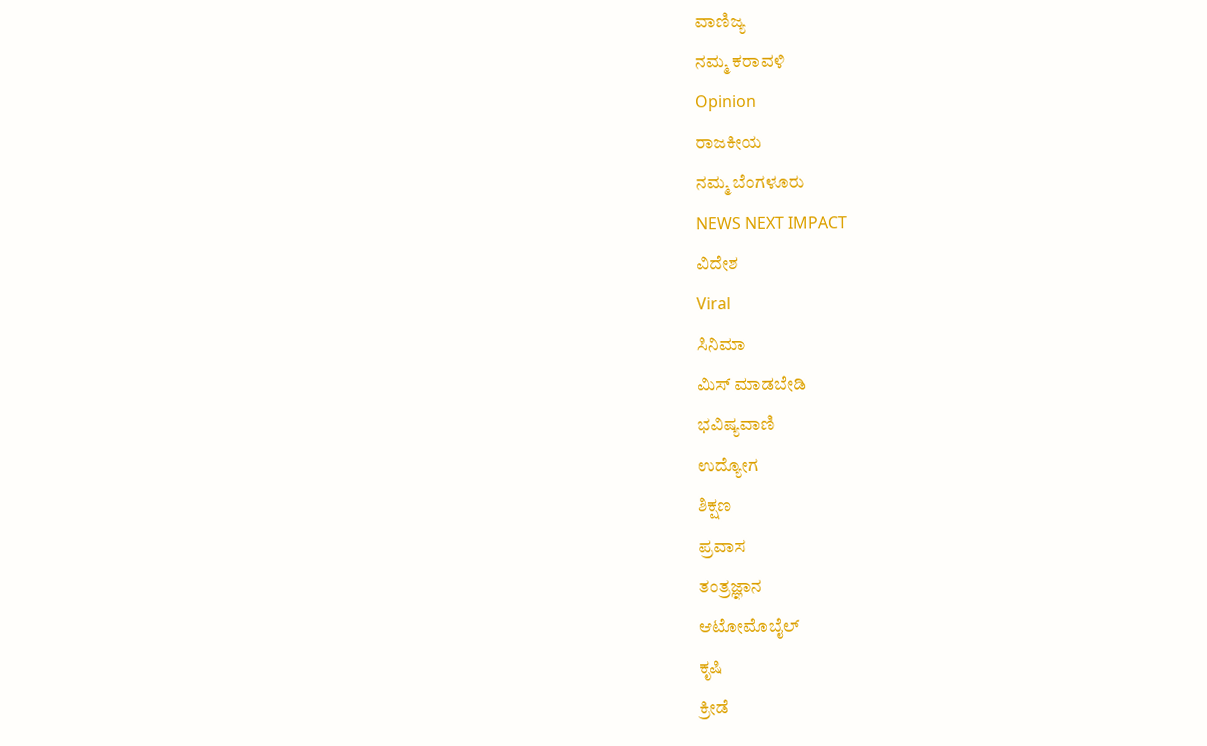ವಾಣಿಜ್ಯ
ನಮ್ಮ ಕರಾವಳಿ
Opinion
ರಾಜಕೀಯ
ನಮ್ಮ ಬೆಂಗಳೂರು
NEWS NEXT IMPACT
ವಿದೇಶ
Viral
ಸಿನಿಮಾ
ಮಿಸ್ ಮಾಡಬೇಡಿ
ಭವಿಷ್ಯವಾಣಿ
ಉದ್ಯೋಗ
ಶಿಕ್ಷಣ
ಪ್ರವಾಸ
ತಂತ್ರಜ್ಞಾನ
ಆಟೋಮೊಬೈಲ್
ಕೃಷಿ
ಕ್ರೀಡೆ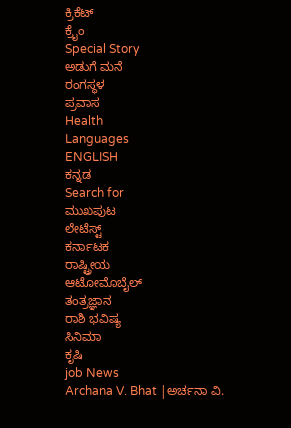ಕ್ರಿಕೆಟ್
ಕ್ರೈಂ
Special Story
ಅಡುಗೆ ಮನೆ
ರಂಗಸ್ಥಳ
ಪ್ರವಾಸ
Health
Languages
ENGLISH
ಕನ್ನಡ
Search for
ಮುಖಪುಟ
ಲೇಟೆಸ್ಟ್
ಕರ್ನಾಟಕ
ರಾಷ್ಟ್ರೀಯ
ಆಟೋಮೊಬೈಲ್
ತಂತ್ರಜ್ಞಾನ
ರಾಶಿ ಭವಿಷ್ಯ
ಸಿನಿಮಾ
ಕೃಷಿ
job News
Archana V. Bhat |ಅರ್ಚನಾ ವಿ.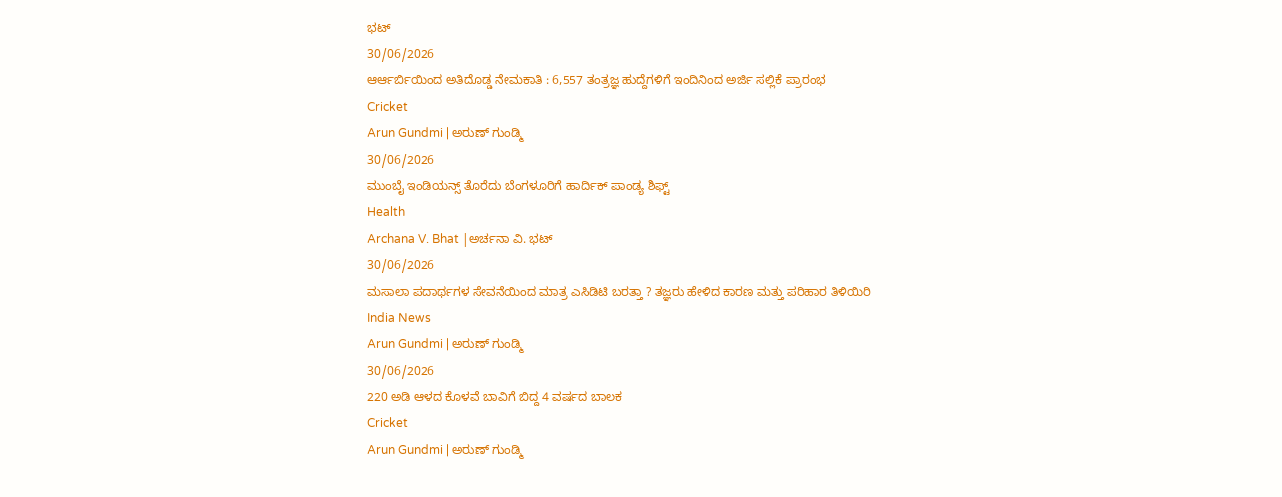ಭಟ್
30/06/2026
ಆರ್ಆರ್ಬಿಯಿಂದ ಅತಿದೊಡ್ಡ ನೇಮಕಾತಿ : 6,557 ತಂತ್ರಜ್ಞ ಹುದ್ದೆಗಳಿಗೆ ಇಂದಿನಿಂದ ಅರ್ಜಿ ಸಲ್ಲಿಕೆ ಪ್ರಾರಂಭ
Cricket
Arun Gundmi | ಅರುಣ್ ಗುಂಡ್ಮಿ
30/06/2026
ಮುಂಬೈ ಇಂಡಿಯನ್ಸ್ ತೊರೆದು ಬೆಂಗಳೂರಿಗೆ ಹಾರ್ದಿಕ್ ಪಾಂಡ್ಯ ಶಿಫ್ಟ್
Health
Archana V. Bhat |ಅರ್ಚನಾ ವಿ. ಭಟ್
30/06/2026
ಮಸಾಲಾ ಪದಾರ್ಥಗಳ ಸೇವನೆಯಿಂದ ಮಾತ್ರ ಎಸಿಡಿಟಿ ಬರತ್ತಾ ? ತಜ್ಞರು ಹೇಳಿದ ಕಾರಣ ಮತ್ತು ಪರಿಹಾರ ತಿಳಿಯಿರಿ
India News
Arun Gundmi | ಅರುಣ್ ಗುಂಡ್ಮಿ
30/06/2026
220 ಅಡಿ ಆಳದ ಕೊಳವೆ ಬಾವಿಗೆ ಬಿದ್ದ 4 ವರ್ಷದ ಬಾಲಕ
Cricket
Arun Gundmi | ಅರುಣ್ ಗುಂಡ್ಮಿ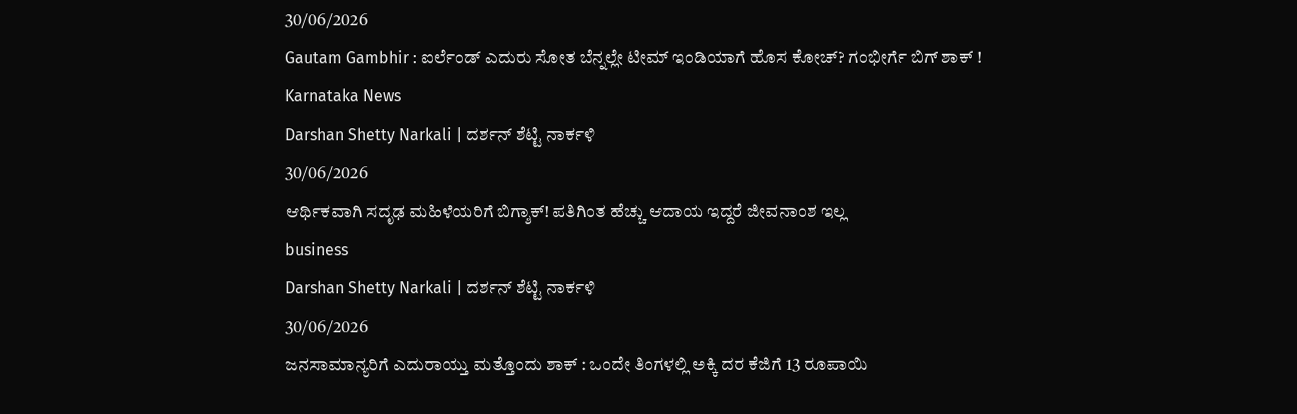30/06/2026
Gautam Gambhir : ಐರ್ಲೆಂಡ್ ಎದುರು ಸೋತ ಬೆನ್ನಲ್ಲೇ ಟೀಮ್ ಇಂಡಿಯಾಗೆ ಹೊಸ ಕೋಚ್? ಗಂಭೀರ್ಗೆ ಬಿಗ್ ಶಾಕ್ !
Karnataka News
Darshan Shetty Narkali | ದರ್ಶನ್ ಶೆಟ್ಟಿ ನಾರ್ಕಳಿ
30/06/2026
ಆರ್ಥಿಕವಾಗಿ ಸದೃಢ ಮಹಿಳೆಯರಿಗೆ ಬಿಗ್ಶಾಕ್! ಪತಿಗಿಂತ ಹೆಚ್ಚು ಆದಾಯ ಇದ್ದರೆ ಜೀವನಾಂಶ ಇಲ್ಲ
business
Darshan Shetty Narkali | ದರ್ಶನ್ ಶೆಟ್ಟಿ ನಾರ್ಕಳಿ
30/06/2026
ಜನಸಾಮಾನ್ಯರಿಗೆ ಎದುರಾಯ್ತು ಮತ್ತೊಂದು ಶಾಕ್ : ಒಂದೇ ತಿಂಗಳಲ್ಲಿ ಅಕ್ಕಿ ದರ ಕೆಜಿಗೆ 13 ರೂಪಾಯಿ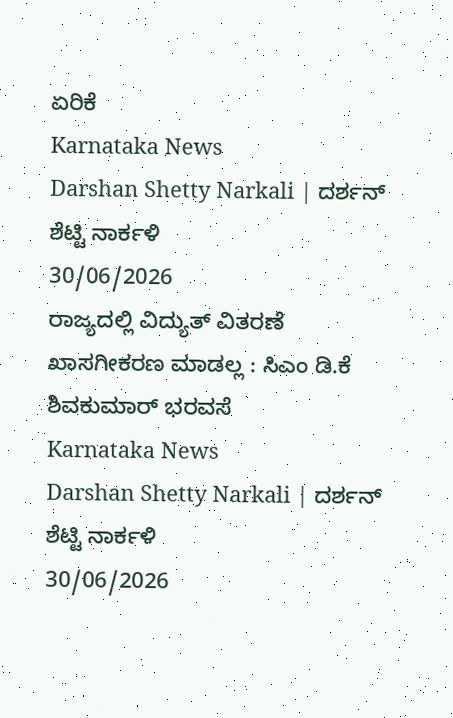ಏರಿಕೆ
Karnataka News
Darshan Shetty Narkali | ದರ್ಶನ್ ಶೆಟ್ಟಿ ನಾರ್ಕಳಿ
30/06/2026
ರಾಜ್ಯದಲ್ಲಿ ವಿದ್ಯುತ್ ವಿತರಣೆ ಖಾಸಗೀಕರಣ ಮಾಡಲ್ಲ : ಸಿಎಂ ಡಿ.ಕೆ ಶಿವಕುಮಾರ್ ಭರವಸೆ
Karnataka News
Darshan Shetty Narkali | ದರ್ಶನ್ ಶೆಟ್ಟಿ ನಾರ್ಕಳಿ
30/06/2026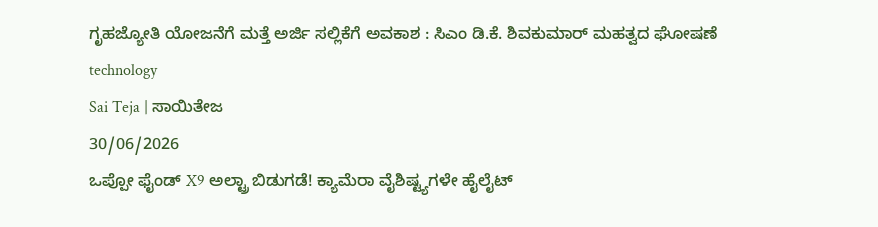ಗೃಹಜ್ಯೋತಿ ಯೋಜನೆಗೆ ಮತ್ತೆ ಅರ್ಜಿ ಸಲ್ಲಿಕೆಗೆ ಅವಕಾಶ : ಸಿಎಂ ಡಿ.ಕೆ. ಶಿವಕುಮಾರ್ ಮಹತ್ವದ ಘೋಷಣೆ
technology
Sai Teja | ಸಾಯಿತೇಜ
30/06/2026
ಒಪ್ಪೋ ಫೈಂಡ್ X9 ಅಲ್ಟ್ರಾ ಬಿಡುಗಡೆ! ಕ್ಯಾಮೆರಾ ವೈಶಿಷ್ಟ್ಯಗಳೇ ಹೈಲೈಟ್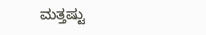ಮತ್ತಷ್ಟು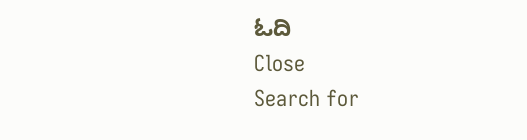ಓದಿ
Close
Search for